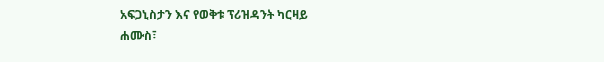አፍጋኒስታን እና የወቅቱ ፕሪዝዳንት ካርዛይ
ሐሙስ፣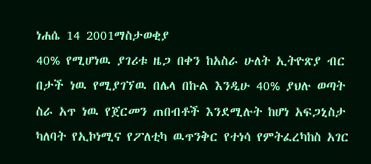ነሐሴ 14 2001ማስታወቂያ
40% የሚሆነዉ ያገሪቱ ዜጋ በቀን ከአስራ ሁለት ኢትዮጽያ ብር በታች ነዉ የሚያገኘዉ በሌላ በኩል እንዲሁ 40% ያህሉ ወጣት ስራ አጥ ነዉ የጀርመን ጠበብቶች እንደሚሉት ከሆነ አፍጋኒስታ ካለባት የኢኮነሚና የፖለቲካ ዉጥንቅር የተነሳ የምትፈረካከስ አገር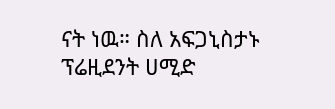ናት ነዉ። ስለ አፍጋኒስታኑ ፕሬዚደንት ሀሚድ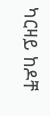ካርዛይ ከዶቸ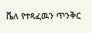ቬለ የተጻፈዉን ጥንቅር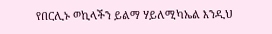የበርሊኑ ወኪላችን ይልማ ሃይለሚካኤል እንዲህ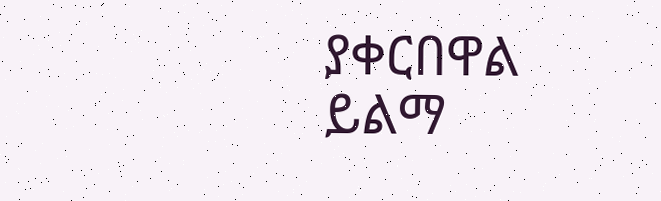ያቀርበዋል
ይልማ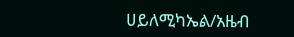ሀይለሚካኤል/አዜብ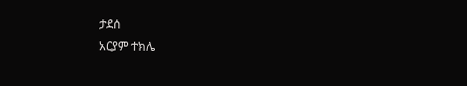ታደሰ
አርያም ተክሌ